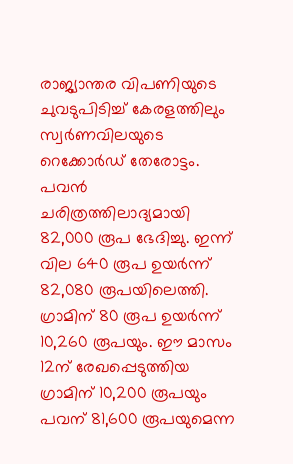രാജ്യാന്തര വിപണിയുടെ ചുവടുപിടിച്ച് കേരളത്തിലും സ്വർണവിലയുടെ റെക്കോർഡ് തേരോട്ടം. പവൻ ചരിത്രത്തിലാദ്യമായി 82,000 രൂപ ഭേദിച്ചു. ഇന്ന് വില 640 രൂപ ഉയർന്ന് 82,080 രൂപയിലെത്തി. ഗ്രാമിന് 80 രൂപ ഉയർന്ന് 10,260 രൂപയും. ഈ മാസം 12ന് രേഖപ്പെടുത്തിയ ഗ്രാമിന് 10,200 രൂപയും പവന് 81,600 രൂപയുമെന്ന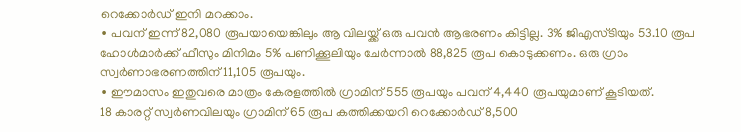റെക്കോർഡ് ഇനി മറക്കാം.
∙ പവന് ഇന്ന് 82,080 രൂപയായെങ്കിലും ആ വിലയ്ക്ക് ഒരു പവൻ ആഭരണം കിട്ടില്ല. 3% ജിഎസ്ടിയും 53.10 രൂപ ഹോൾമാർക്ക് ഫീസും മിനിമം 5% പണിക്കൂലിയും ചേർന്നാൽ 88,825 രൂപ കൊടുക്കണം. ഒരു ഗ്രാം സ്വർണാഭരണത്തിന് 11,105 രൂപയും.
∙ ഈമാസം ഇതുവരെ മാത്രം കേരളത്തിൽ ഗ്രാമിന് 555 രൂപയും പവന് 4,440 രൂപയുമാണ് കൂടിയത്.
18 കാരറ്റ് സ്വർണവിലയും ഗ്രാമിന് 65 രൂപ കത്തിക്കയറി റെക്കോർഡ് 8,500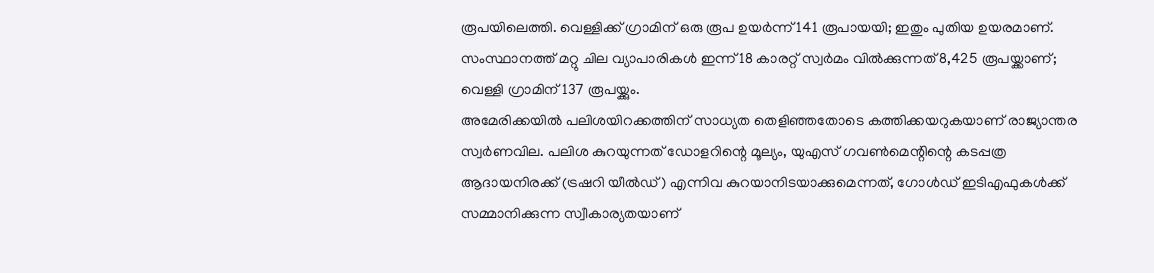രൂപയിലെത്തി. വെള്ളിക്ക് ഗ്രാമിന് ഒരു രൂപ ഉയർന്ന് 141 രൂപായയി; ഇതും പുതിയ ഉയരമാണ്. സംസ്ഥാനത്ത് മറ്റു ചില വ്യാപാരികൾ ഇന്ന് 18 കാരറ്റ് സ്വർമം വിൽക്കുന്നത് 8,425 രൂപയ്ക്കാണ്; വെള്ളി ഗ്രാമിന് 137 രൂപയ്ക്കും.
അമേരിക്കയിൽ പലിശയിറക്കത്തിന് സാധ്യത തെളിഞ്ഞതോടെ കത്തിക്കയറുകയാണ് രാജ്യാന്തര സ്വർണവില. പലിശ കുറയുന്നത് ഡോളറിന്റെ മൂല്യം, യുഎസ് ഗവൺമെന്റിന്റെ കടപ്പത്ര ആദായനിരക്ക് (ട്രഷറി യീൽഡ്) എന്നിവ കുറയാനിടയാക്കുമെന്നത്, ഗോൾഡ് ഇടിഎഫുകൾക്ക് സമ്മാനിക്കുന്ന സ്വീകാര്യതയാണ്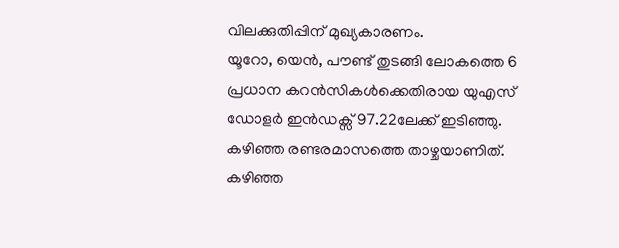വിലക്കുതിപ്പിന് മുഖ്യകാരണം.
യൂറോ, യെൻ, പൗണ്ട് തുടങ്ങി ലോകത്തെ 6 പ്രധാന കറൻസികൾക്കെതിരായ യുഎസ് ഡോളർ ഇൻഡക്സ് 97.22ലേക്ക് ഇടിഞ്ഞു. കഴിഞ്ഞ രണ്ടരമാസത്തെ താഴ്ചയാണിത്. കഴിഞ്ഞ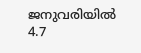ജനുവരിയിൽ 4.7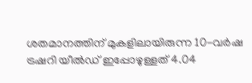ശതമാനത്തിന് മുകളിലായിരുന്ന 10-വർഷ ട്രഷറി യീൽഡ് ഇപ്പോഴുള്ളത് 4.04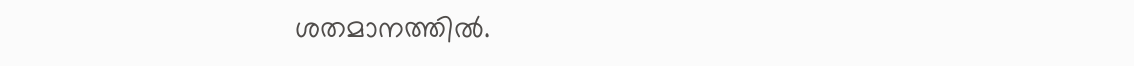ശതമാനത്തിൽ.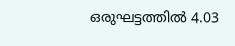ഒരുഘട്ടത്തിൽ 4.03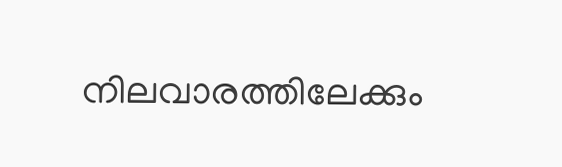നിലവാരത്തിലേക്കും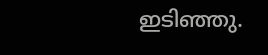ഇടിഞ്ഞു.